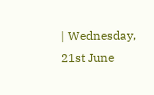| Wednesday, 21st June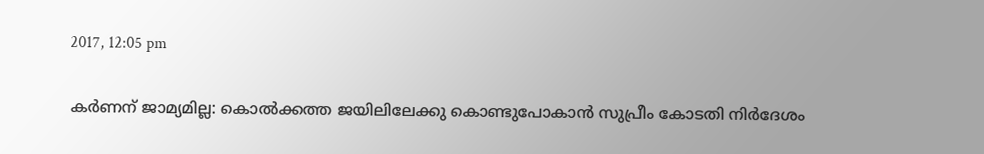2017, 12:05 pm

കര്‍ണന് ജാമ്യമില്ല: കൊല്‍ക്കത്ത ജയിലിലേക്കു കൊണ്ടുപോകാന്‍ സുപ്രീം കോടതി നിര്‍ദേശം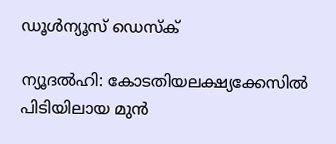ഡൂള്‍ന്യൂസ് ഡെസ്‌ക്

ന്യൂദല്‍ഹി: കോടതിയലക്ഷ്യക്കേസില്‍ പിടിയിലായ മുന്‍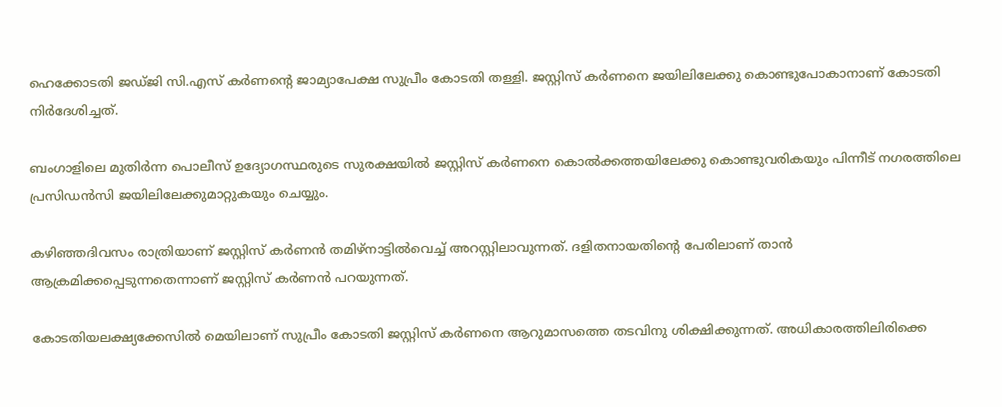ഹെക്കോടതി ജഡ്ജി സി.എസ് കര്‍ണന്റെ ജാമ്യാപേക്ഷ സുപ്രീം കോടതി തള്ളി. ജസ്റ്റിസ് കര്‍ണനെ ജയിലിലേക്കു കൊണ്ടുപോകാനാണ് കോടതി നിര്‍ദേശിച്ചത്.

ബംഗാളിലെ മുതിര്‍ന്ന പൊലീസ് ഉദ്യോഗസ്ഥരുടെ സുരക്ഷയില്‍ ജസ്റ്റിസ് കര്‍ണനെ കൊല്‍ക്കത്തയിലേക്കു കൊണ്ടുവരികയും പിന്നീട് നഗരത്തിലെ പ്രസിഡന്‍സി ജയിലിലേക്കുമാറ്റുകയും ചെയ്യും.

കഴിഞ്ഞദിവസം രാത്രിയാണ് ജസ്റ്റിസ് കര്‍ണന്‍ തമിഴ്നാട്ടില്‍വെച്ച് അറസ്റ്റിലാവുന്നത്. ദളിതനായതിന്റെ പേരിലാണ് താന്‍ ആക്രമിക്കപ്പെടുന്നതെന്നാണ് ജസ്റ്റിസ് കര്‍ണന്‍ പറയുന്നത്.

കോടതിയലക്ഷ്യക്കേസില്‍ മെയിലാണ് സുപ്രീം കോടതി ജസ്റ്റിസ് കര്‍ണനെ ആറുമാസത്തെ തടവിനു ശിക്ഷിക്കുന്നത്. അധികാരത്തിലിരിക്കെ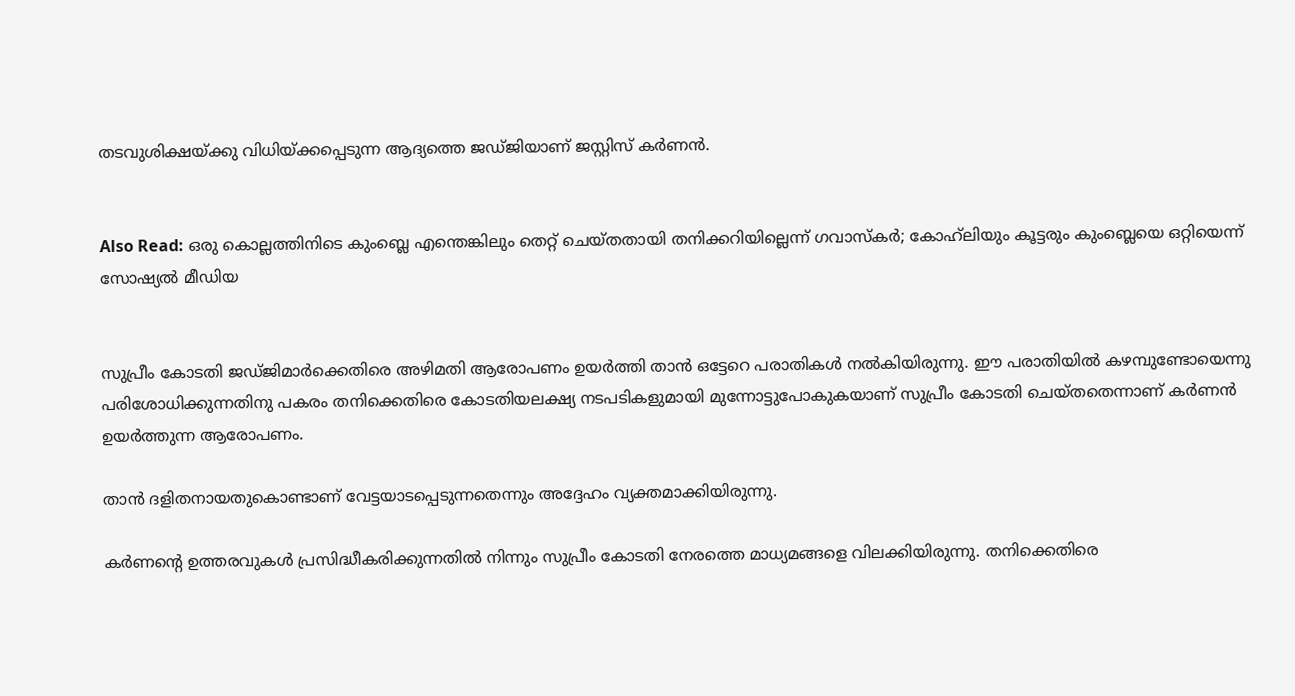തടവുശിക്ഷയ്ക്കു വിധിയ്ക്കപ്പെടുന്ന ആദ്യത്തെ ജഡ്ജിയാണ് ജസ്റ്റിസ് കര്‍ണന്‍.


Also Read: ഒരു കൊല്ലത്തിനിടെ കുംബ്ലെ എന്തെങ്കിലും തെറ്റ് ചെയ്തതായി തനിക്കറിയില്ലെന്ന് ഗവാസ്‌കര്‍; കോഹ്‌ലിയും കൂട്ടരും കുംബ്ലെയെ ഒറ്റിയെന്ന് സോഷ്യല്‍ മീഡിയ


സുപ്രീം കോടതി ജഡ്ജിമാര്‍ക്കെതിരെ അഴിമതി ആരോപണം ഉയര്‍ത്തി താന്‍ ഒട്ടേറെ പരാതികള്‍ നല്‍കിയിരുന്നു. ഈ പരാതിയില്‍ കഴമ്പുണ്ടോയെന്നു പരിശോധിക്കുന്നതിനു പകരം തനിക്കെതിരെ കോടതിയലക്ഷ്യ നടപടികളുമായി മുന്നോട്ടുപോകുകയാണ് സുപ്രീം കോടതി ചെയ്തതെന്നാണ് കര്‍ണന്‍ ഉയര്‍ത്തുന്ന ആരോപണം.

താന്‍ ദളിതനായതുകൊണ്ടാണ് വേട്ടയാടപ്പെടുന്നതെന്നും അദ്ദേഹം വ്യക്തമാക്കിയിരുന്നു.

കര്‍ണന്റെ ഉത്തരവുകള്‍ പ്രസിദ്ധീകരിക്കുന്നതില്‍ നിന്നും സുപ്രീം കോടതി നേരത്തെ മാധ്യമങ്ങളെ വിലക്കിയിരുന്നു. തനിക്കെതിരെ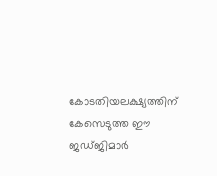കോടതിയലക്ഷ്യത്തിന് കേസെടുത്ത ഈ ജഡ്ജിമാര്‍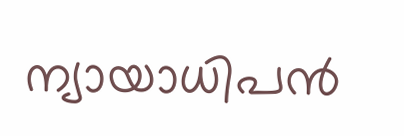ന്യായാധിപന്‍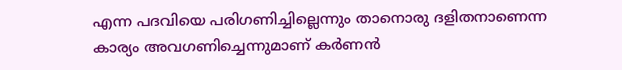എന്ന പദവിയെ പരിഗണിച്ചില്ലെന്നും താനൊരു ദളിതനാണെന്ന കാര്യം അവഗണിച്ചെന്നുമാണ് കര്‍ണന്‍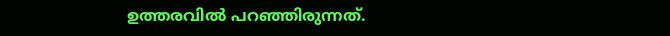ഉത്തരവില്‍ പറഞ്ഞിരുന്നത്.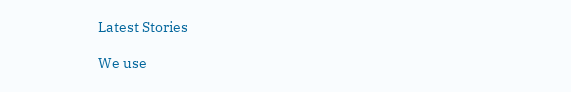Latest Stories

We use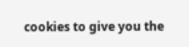cookies to give you the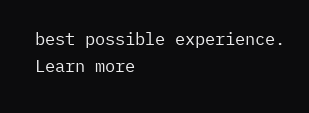best possible experience. Learn more